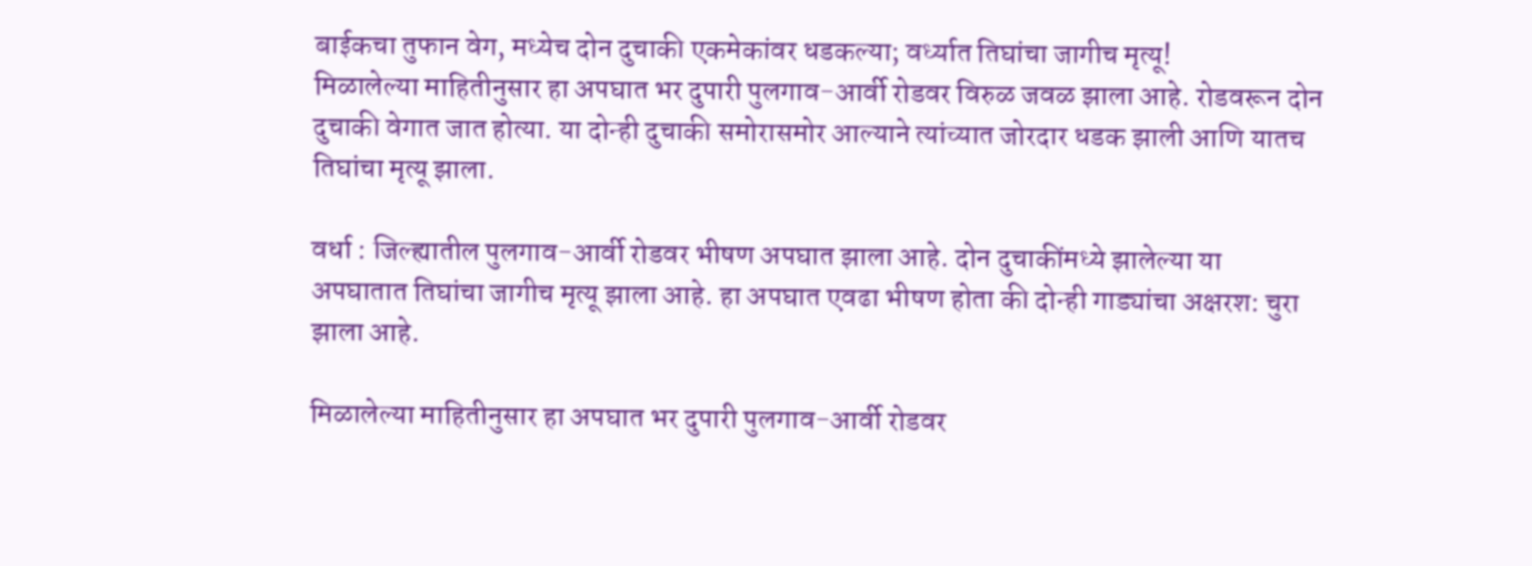बाईकचा तुफान वेग, मध्येच दोन दुचाकी एकमेकांवर धडकल्या; वर्ध्यात तिघांचा जागीच मृत्यू!
मिळालेल्या माहितीनुसार हा अपघात भर दुपारी पुलगाव-आर्वी रोडवर विरुळ जवळ झाला आहे. रोडवरून दोन दुचाकी वेगात जात होत्या. या दोन्ही दुचाकी समोरासमोर आल्याने त्यांच्यात जोरदार धडक झाली आणि यातच तिघांचा मृत्यू झाला.

वर्धा : जिल्ह्यातील पुलगाव-आर्वी रोडवर भीषण अपघात झाला आहे. दोन दुचाकींमध्ये झालेल्या या अपघातात तिघांचा जागीच मृत्यू झाला आहे. हा अपघात एवढा भीषण होता की दोन्ही गाड्यांचा अक्षरश: चुरा झाला आहे.

मिळालेल्या माहितीनुसार हा अपघात भर दुपारी पुलगाव-आर्वी रोडवर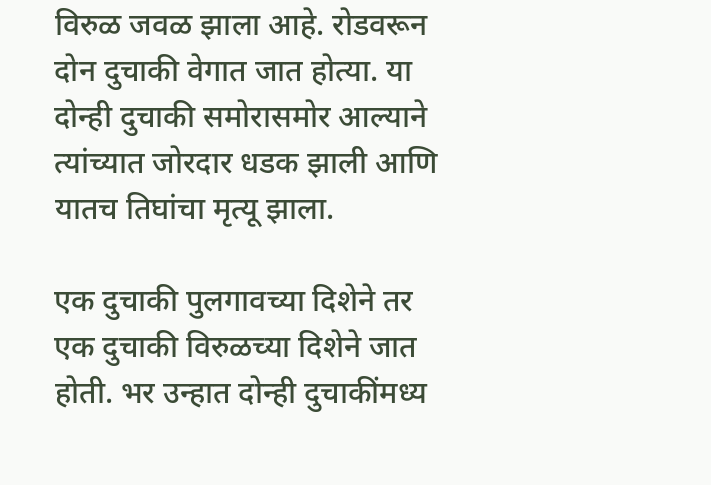विरुळ जवळ झाला आहे. रोडवरून दोन दुचाकी वेगात जात होत्या. या दोन्ही दुचाकी समोरासमोर आल्याने त्यांच्यात जोरदार धडक झाली आणि यातच तिघांचा मृत्यू झाला.

एक दुचाकी पुलगावच्या दिशेने तर एक दुचाकी विरुळच्या दिशेने जात होती. भर उन्हात दोन्ही दुचाकींमध्य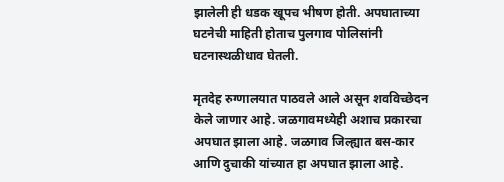झालेली ही धडक खूपच भीषण होती. अपघाताच्या घटनेची माहिती होताच पुलगाव पोलिसांनी घटनास्थळीधाव घेतली.

मृतदेह रुग्णालयात पाठवले आले असून शवविच्छेदन केले जाणार आहे. जळगावमध्येही अशाच प्रकारचा अपघात झाला आहे. जळगाव जिल्ह्यात बस-कार आणि दुचाकी यांच्यात हा अपघात झाला आहे.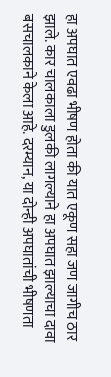हा अपघात एवढा भीषण होता की यात एकूण सहा जण जागीच ठार झाले. कार चालकाला डुलकी लागल्याने हा अपघात झाल्याचा दावा बसचालकाने केला आहे. दरम्यान, या दोन्ही अपघातांची भीषणता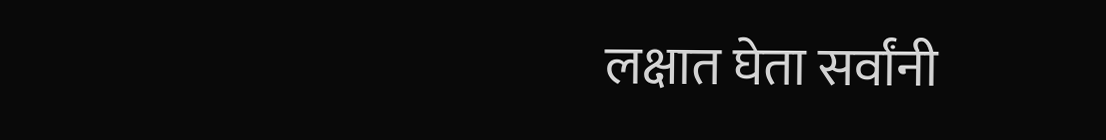लक्षात घेता सर्वांनी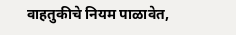वाहतुकीचे नियम पाळावेत,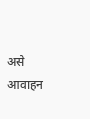असे आवाहन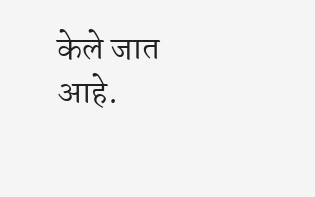केले जात आहे.